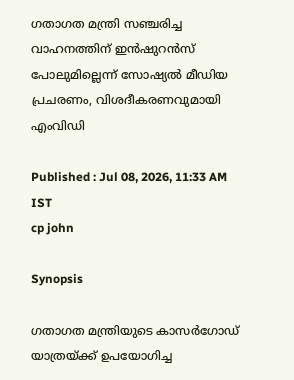ഗതാഗത മന്ത്രി സഞ്ചരിച്ച വാഹനത്തിന് ഇൻഷുറൻസ് പോലുമില്ലെന്ന് സോഷ്യൽ മീഡിയ പ്രചരണം, വിശദീകരണവുമായി എംവിഡി

Published : Jul 08, 2026, 11:33 AM IST
cp john

Synopsis

ഗതാഗത മന്ത്രിയുടെ കാസർഗോഡ് യാത്രയ്ക്ക് ഉപയോഗിച്ച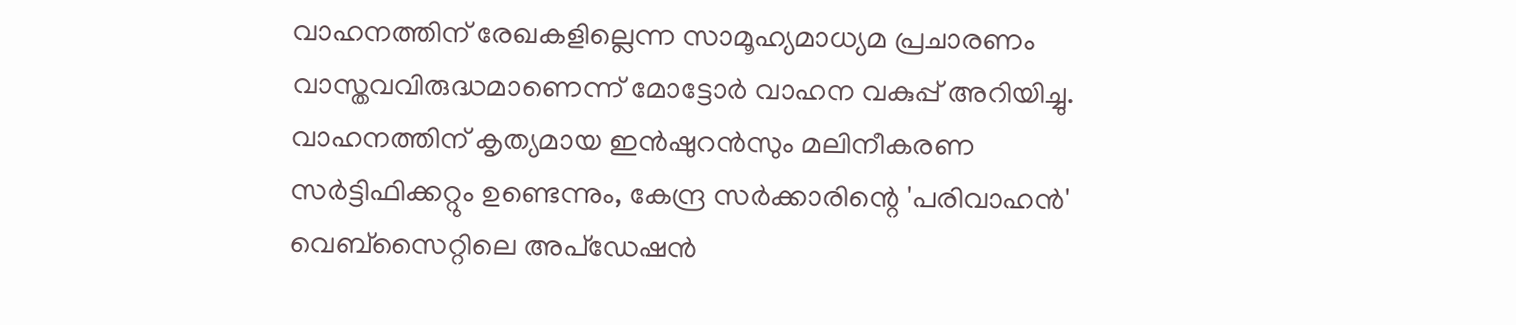വാഹനത്തിന് രേഖകളില്ലെന്ന സാമൂഹ്യമാധ്യമ പ്രചാരണം വാസ്തവവിരുദ്ധമാണെന്ന് മോട്ടോർ വാഹന വകുപ്പ് അറിയിച്ചു. വാഹനത്തിന് കൃത്യമായ ഇൻഷുറൻസും മലിനീകരണ സർട്ടിഫിക്കറ്റും ഉണ്ടെന്നും, കേന്ദ്ര സർക്കാരിന്റെ 'പരിവാഹൻ' വെബ്സൈറ്റിലെ അപ്ഡേഷൻ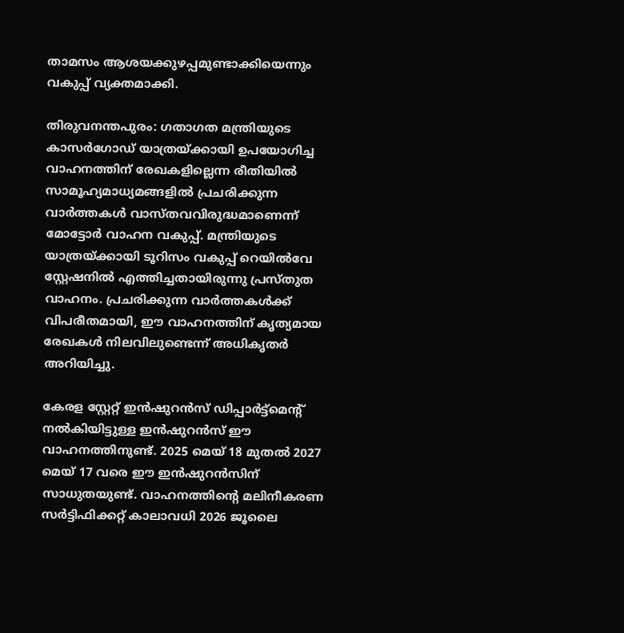താമസം ആശയക്കുഴപ്പമുണ്ടാക്കിയെന്നും വകുപ്പ് വ്യക്തമാക്കി.

തിരുവനന്തപുരം: ഗതാഗത മന്ത്രിയുടെ കാസർഗോഡ് യാത്രയ്ക്കായി ഉപയോഗിച്ച വാഹനത്തിന് രേഖകളില്ലെന്ന രീതിയിൽ സാമൂഹ്യമാധ്യമങ്ങളിൽ പ്രചരിക്കുന്ന വാർത്തകൾ വാസ്തവവിരുദ്ധമാണെന്ന് മോട്ടോർ വാഹന വകുപ്പ്. മന്ത്രിയുടെ യാത്രയ്ക്കായി ടൂറിസം വകുപ്പ് റെയിൽവേ സ്റ്റേഷനിൽ എത്തിച്ചതായിരുന്നു പ്രസ്തുത വാഹനം. പ്രചരിക്കുന്ന വാർത്തകൾക്ക് വിപരീതമായി, ഈ വാഹനത്തിന് കൃത്യമായ രേഖകൾ നിലവിലുണ്ടെന്ന് അധികൃതർ അറിയിച്ചു.

കേരള സ്റ്റേറ്റ് ഇൻഷുറൻസ് ഡിപ്പാർട്ട്മെന്‍റ് നൽകിയിട്ടുള്ള ഇൻഷുറൻസ് ഈ വാഹനത്തിനുണ്ട്. 2025 മെയ് 18 മുതൽ 2027 മെയ് 17 വരെ ഈ ഇൻഷുറൻസിന് സാധുതയുണ്ട്. വാഹനത്തിന്‍റെ മലിനീകരണ സർട്ടിഫിക്കറ്റ് കാലാവധി 2026 ജൂലൈ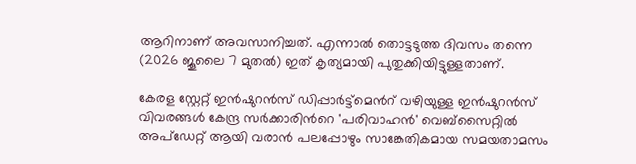ആറിനാണ് അവസാനിച്ചത്. എന്നാൽ തൊട്ടടുത്ത ദിവസം തന്നെ (2026 ജൂലൈ 7 മുതൽ) ഇത് കൃത്യമായി പുതുക്കിയിട്ടുള്ളതാണ്.

കേരള സ്റ്റേറ്റ് ഇൻഷുറൻസ് ഡിപ്പാർട്ട്മെന്‍റ് വഴിയുള്ള ഇൻഷുറൻസ് വിവരങ്ങൾ കേന്ദ്ര സർക്കാരിന്‍റെ 'പരിവാഹൻ' വെബ്‌സൈറ്റിൽ അപ്‌ഡേറ്റ് ആയി വരാൻ പലപ്പോഴും സാങ്കേതികമായ സമയതാമസം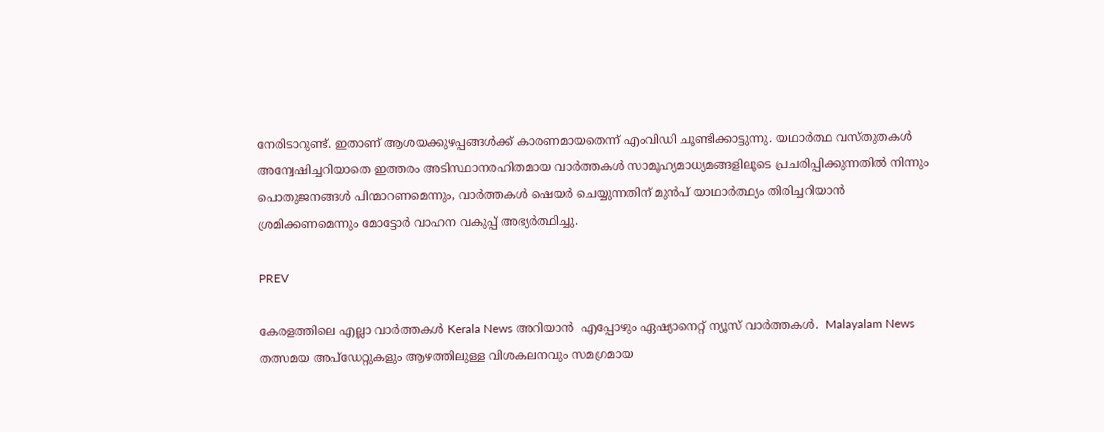നേരിടാറുണ്ട്. ഇതാണ് ആശയക്കുഴപ്പങ്ങൾക്ക് കാരണമായതെന്ന് എംവിഡി ചൂണ്ടിക്കാട്ടുന്നു. യഥാർത്ഥ വസ്തുതകൾ അന്വേഷിച്ചറിയാതെ ഇത്തരം അടിസ്ഥാനരഹിതമായ വാർത്തകൾ സാമൂഹ്യമാധ്യമങ്ങളിലൂടെ പ്രചരിപ്പിക്കുന്നതിൽ നിന്നും പൊതുജനങ്ങൾ പിന്മാറണമെന്നും, വാർത്തകൾ ഷെയർ ചെയ്യുന്നതിന് മുൻപ് യാഥാർത്ഥ്യം തിരിച്ചറിയാൻ ശ്രമിക്കണമെന്നും മോട്ടോർ വാഹന വകുപ്പ് അഭ്യർത്ഥിച്ചു.

PREV

കേരളത്തിലെ എല്ലാ വാർത്തകൾ Kerala News അറിയാൻ  എപ്പോഴും ഏഷ്യാനെറ്റ് ന്യൂസ് വാർത്തകൾ.  Malayalam News   തത്സമയ അപ്‌ഡേറ്റുകളും ആഴത്തിലുള്ള വിശകലനവും സമഗ്രമായ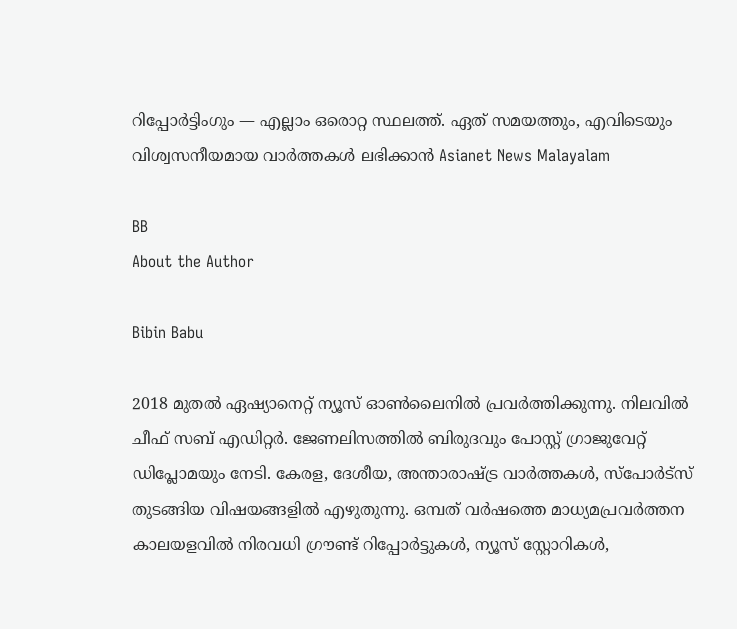റിപ്പോർട്ടിംഗും — എല്ലാം ഒരൊറ്റ സ്ഥലത്ത്. ഏത് സമയത്തും, എവിടെയും വിശ്വസനീയമായ വാർത്തകൾ ലഭിക്കാൻ Asianet News Malayalam

BB
About the Author

Bibin Babu

2018 മുതല്‍ ഏഷ്യാനെറ്റ് ന്യൂസ് ഓണ്‍ലൈനില്‍ പ്രവര്‍ത്തിക്കുന്നു. നിലവില്‍ ചീഫ് സബ് എഡിറ്റർ. ജേണലിസത്തില്‍ ബിരുദവും പോസ്റ്റ് ഗ്രാജുവേറ്റ് ഡിപ്ലോമയും നേടി. കേരള, ദേശീയ, അന്താരാഷ്ട്ര വാര്‍ത്തകള്‍, സ്പോര്‍ട്സ് തുടങ്ങിയ വിഷയങ്ങളില്‍ എഴുതുന്നു. ഒമ്പത് വര്‍ഷത്തെ മാധ്യമപ്രവര്‍ത്തന കാലയളവില്‍ നിരവധി ഗ്രൗണ്ട് റിപ്പോര്‍ട്ടുകള്‍, ന്യൂസ് സ്റ്റോറികള്‍,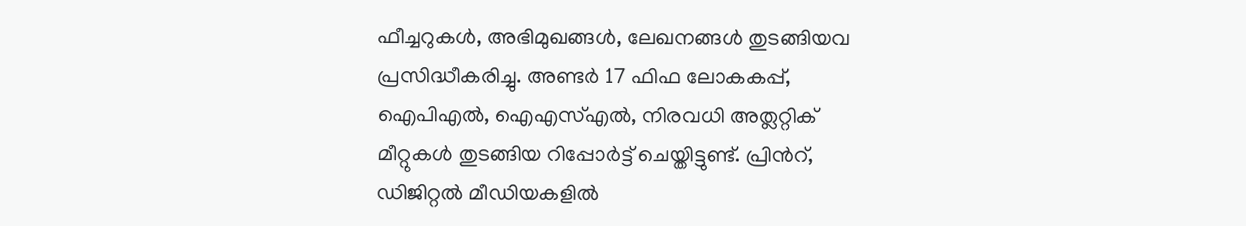ഫീച്ചറുകള്‍, അഭിമുഖങ്ങള്‍, ലേഖനങ്ങള്‍ തുടങ്ങിയവ പ്രസിദ്ധീകരിച്ചു. അണ്ടര്‍ 17 ഫിഫ ലോകകപ്പ്, ഐപിഎൽ, ഐഎസ്എൽ, നിരവധി അത്ലറ്റിക് മീറ്റുകൾ തുടങ്ങിയ റിപ്പോര്‍ട്ട് ചെയ്തിട്ടുണ്ട്. പ്രിന്‍റ്, ഡിജിറ്റല്‍ മീഡിയകളില്‍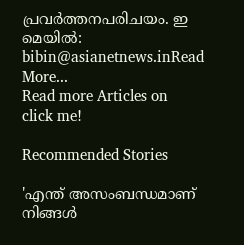പ്രവര്‍ത്തനപരിചയം. ഇ മെയില്‍: bibin@asianetnews.inRead More...
Read more Articles on
click me!

Recommended Stories

'എന്ത് അസംബന്ധമാണ് നിങ്ങൾ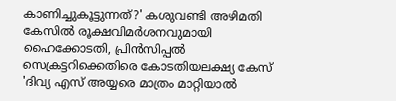കാണിച്ചുകൂട്ടുന്നത്?' കശുവണ്ടി അഴിമതി കേസില്‍ രൂക്ഷവിമർശനവുമായി ഹൈക്കോടതി, പ്രിൻസിപ്പൽ സെക്രട്ടറിക്കെതിരെ കോടതിയലക്ഷ്യ കേസ്
'ദിവ്യ എസ് അയ്യരെ മാത്രം മാറ്റിയാൽ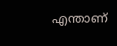എന്താണ്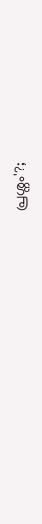പ്രശ്നം'?;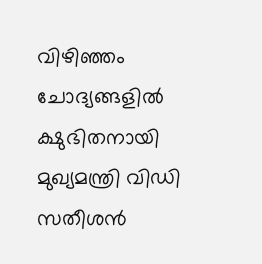വിഴിഞ്ഞം ചോദ്യങ്ങളിൽ ക്ഷുഭിതനായി മുഖ്യമന്ത്രി വിഡി സതീശൻ